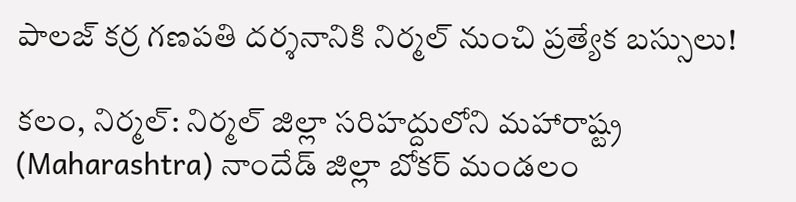పాలజ్ కర్ర గణపతి దర్శనానికి నిర్మల్ నుంచి ప్రత్యేక బస్సులు!

కలం, నిర్మల్: నిర్మల్ జిల్లా సరిహద్దులోని మహారాష్ట్ర (Maharashtra) నాందేడ్ జిల్లా బోకర్ మండలం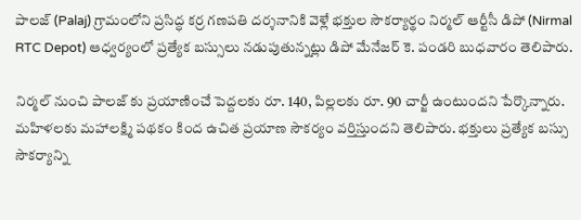పాలజ్‌ (Palaj) గ్రామంలోని ప్రసిద్ధ కర్ర గణపతి దర్శనానికి వెళ్లే భక్తుల సౌకర్యార్థం నిర్మల్ ఆర్టీసీ డిపో (Nirmal RTC Depot) ఆధ్వర్యంలో ప్రత్యేక బస్సులు నడుపుతున్నట్లు డిపో మేనేజర్ కె. పండరి బుధవారం తెలిపారు.

నిర్మల్ నుంచి పాలజ్‌ కు ప్రయాణించే పెద్దలకు రూ. 140, పిల్లలకు రూ. 90 చార్జీ ఉంటుందని పేర్కొన్నారు. మహిళలకు మహాలక్ష్మి పథకం కింద ఉచిత ప్రయాణ సౌకర్యం వర్తిస్తుందని తెలిపారు. భక్తులు ప్రత్యేక బస్సు సౌకర్యాన్ని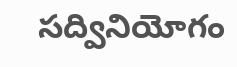సద్వినియోగం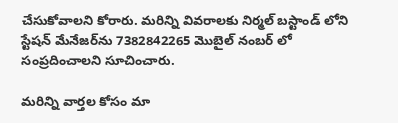చేసుకోవాలని కోరారు. మరిన్ని వివరాలకు నిర్మల్ బస్టాండ్‌ లోని స్టేషన్ మేనేజర్‌ను 7382842265 మొబైల్ నంబర్‌ లో సంప్రదించాలని సూచించారు.

మ‌రిన్ని వార్త‌ల కోసం మా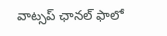వాట్స‌ప్ ఛాన‌ల్ ఫాలో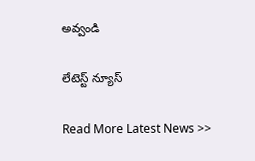అవ్వండి

లేటెస్ట్ న్యూస్‌

Read More Latest News >>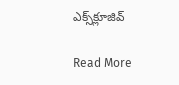ఎక్స్‌క్లూజివ్‌

Read More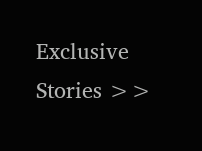Exclusive Stories >>